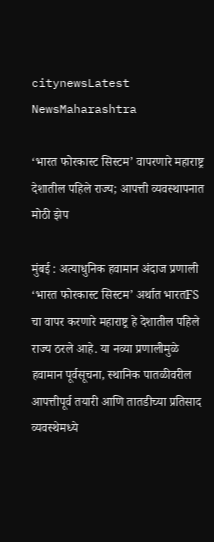citynewsLatest NewsMaharashtra

‘भारत फोरकास्ट सिस्टम’ वापरणारे महाराष्ट्र देशातील पहिले राज्य; आपत्ती व्यवस्थापनात मोठी झेप

मुंबई : अत्याधुनिक हवामान अंदाज प्रणाली ‘भारत फोरकास्ट सिस्टम’ अर्थात भारतFS चा वापर करणारे महाराष्ट्र हे देशातील पहिले राज्य ठरले आहे. या नव्या प्रणालीमुळे हवामान पूर्वसूचना, स्थानिक पातळीवरील आपत्तीपूर्व तयारी आणि तातडीच्या प्रतिसाद व्यवस्थेमध्ये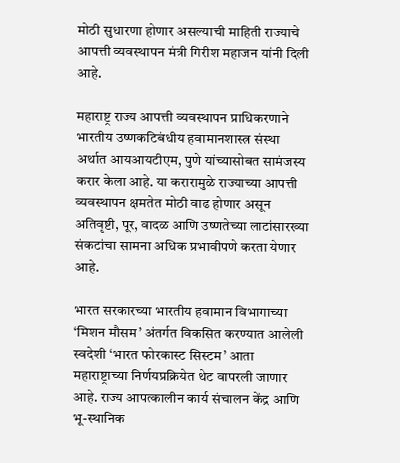मोठी सुधारणा होणार असल्याची माहिती राज्याचे आपत्ती व्यवस्थापन मंत्री गिरीश महाजन यांनी दिली आहे.

महाराष्ट्र राज्य आपत्ती व्यवस्थापन प्राधिकरणाने भारतीय उष्णकटिबंधीय हवामानशास्त्र संस्था अर्थात आयआयटीएम, पुणे यांच्यासोबत सामंजस्य करार केला आहे. या करारामुळे राज्याच्या आपत्ती व्यवस्थापन क्षमतेत मोठी वाढ होणार असून अतिवृष्टी, पूर, वादळ आणि उष्णतेच्या लाटांसारख्या संकटांचा सामना अधिक प्रभावीपणे करता येणार आहे.

भारत सरकारच्या भारतीय हवामान विभागाच्या ‘मिशन मौसम’ अंतर्गत विकसित करण्यात आलेली स्वदेशी ‘भारत फोरकास्ट सिस्टम’ आता महाराष्ट्राच्या निर्णयप्रक्रियेत थेट वापरली जाणार आहे. राज्य आपत्कालीन कार्य संचालन केंद्र आणि भू-स्थानिक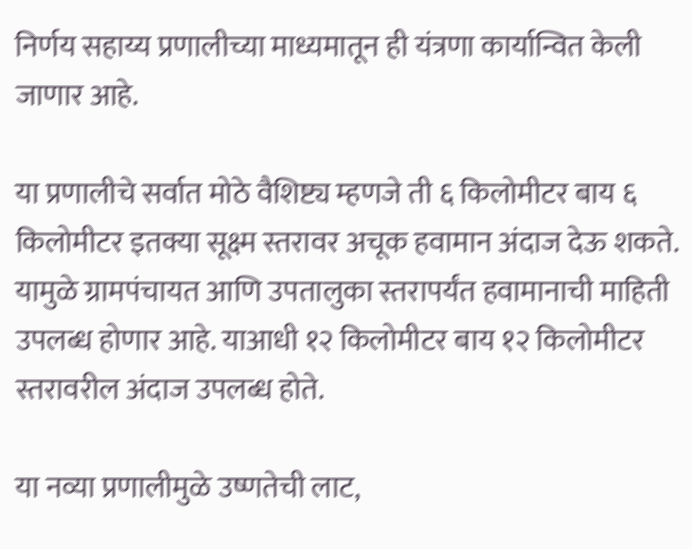निर्णय सहाय्य प्रणालीच्या माध्यमातून ही यंत्रणा कार्यान्वित केली जाणार आहे.

या प्रणालीचे सर्वात मोठे वैशिष्ट्य म्हणजे ती ६ किलोमीटर बाय ६ किलोमीटर इतक्या सूक्ष्म स्तरावर अचूक हवामान अंदाज देऊ शकते. यामुळे ग्रामपंचायत आणि उपतालुका स्तरापर्यंत हवामानाची माहिती उपलब्ध होणार आहे. याआधी १२ किलोमीटर बाय १२ किलोमीटर स्तरावरील अंदाज उपलब्ध होते.

या नव्या प्रणालीमुळे उष्णतेची लाट,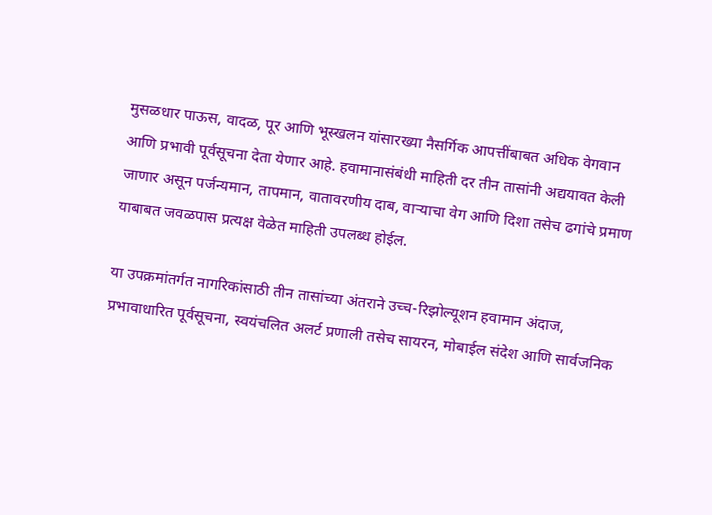मुसळधार पाऊस, वादळ, पूर आणि भूस्खलन यांसारख्या नैसर्गिक आपत्तींबाबत अधिक वेगवान आणि प्रभावी पूर्वसूचना देता येणार आहे. हवामानासंबंधी माहिती दर तीन तासांनी अद्ययावत केली जाणार असून पर्जन्यमान, तापमान, वातावरणीय दाब, वाऱ्याचा वेग आणि दिशा तसेच ढगांचे प्रमाण याबाबत जवळपास प्रत्यक्ष वेळेत माहिती उपलब्ध होईल.

या उपक्रमांतर्गत नागरिकांसाठी तीन तासांच्या अंतराने उच्च-रिझोल्यूशन हवामान अंदाज, प्रभावाधारित पूर्वसूचना, स्वयंचलित अलर्ट प्रणाली तसेच सायरन, मोबाईल संदेश आणि सार्वजनिक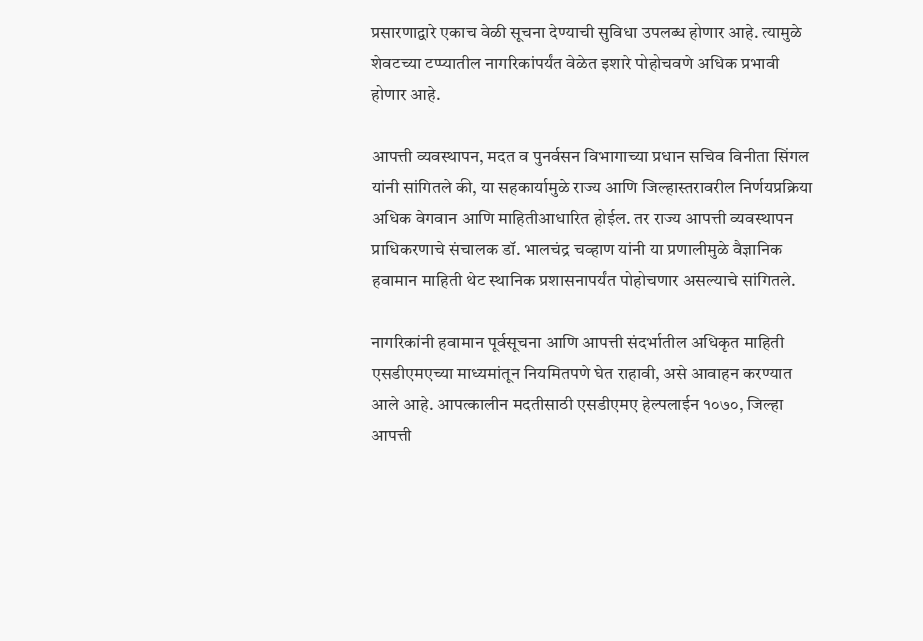प्रसारणाद्वारे एकाच वेळी सूचना देण्याची सुविधा उपलब्ध होणार आहे. त्यामुळे शेवटच्या टप्प्यातील नागरिकांपर्यंत वेळेत इशारे पोहोचवणे अधिक प्रभावी होणार आहे.

आपत्ती व्यवस्थापन, मदत व पुनर्वसन विभागाच्या प्रधान सचिव विनीता सिंगल यांनी सांगितले की, या सहकार्यामुळे राज्य आणि जिल्हास्तरावरील निर्णयप्रक्रिया अधिक वेगवान आणि माहितीआधारित होईल. तर राज्य आपत्ती व्यवस्थापन प्राधिकरणाचे संचालक डॉ. भालचंद्र चव्हाण यांनी या प्रणालीमुळे वैज्ञानिक हवामान माहिती थेट स्थानिक प्रशासनापर्यंत पोहोचणार असल्याचे सांगितले.

नागरिकांनी हवामान पूर्वसूचना आणि आपत्ती संदर्भातील अधिकृत माहिती एसडीएमएच्या माध्यमांतून नियमितपणे घेत राहावी, असे आवाहन करण्यात आले आहे. आपत्कालीन मदतीसाठी एसडीएमए हेल्पलाईन १०७०, जिल्हा आपत्ती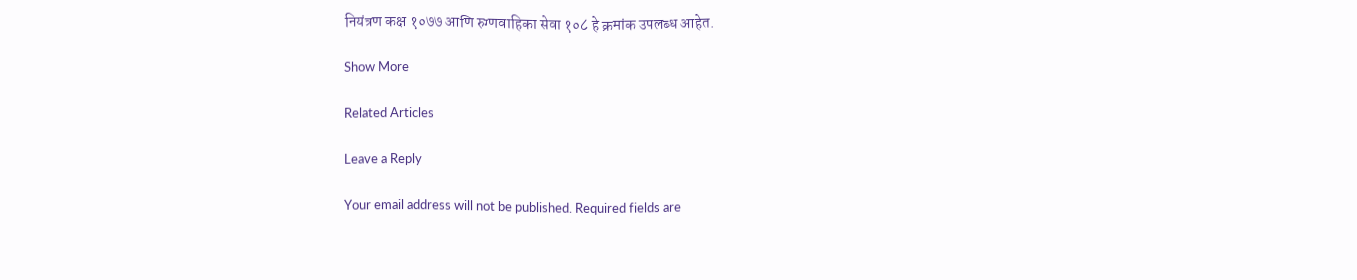नियंत्रण कक्ष १०७७ आणि रुग्णवाहिका सेवा १०८ हे क्रमांक उपलब्ध आहेत.

Show More

Related Articles

Leave a Reply

Your email address will not be published. Required fields are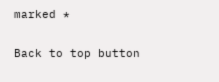marked *

Back to top button